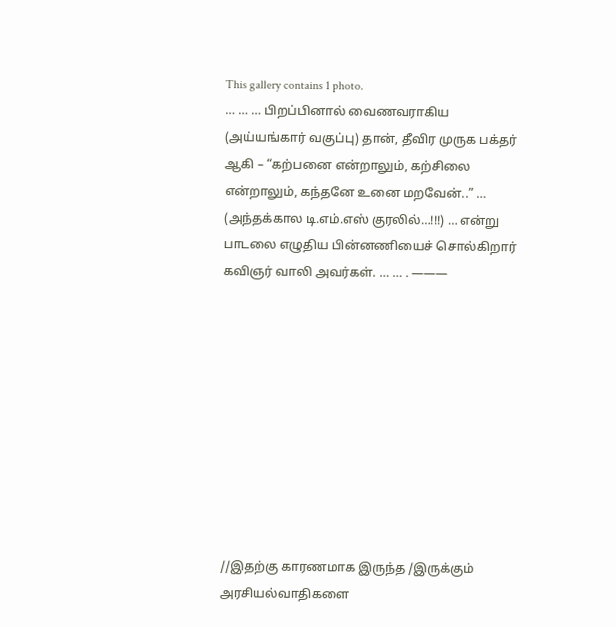This gallery contains 1 photo.
… … … பிறப்பினால் வைணவராகிய (அய்யங்கார் வகுப்பு) தான், தீவிர முருக பக்தர் ஆகி – “கற்பனை என்றாலும், கற்சிலை என்றாலும், கந்தனே உனை மறவேன்..” … (அந்தக்கால டி.எம்.எஸ் குரலில்…!!!) … என்று பாடலை எழுதிய பின்னணியைச் சொல்கிறார் கவிஞர் வாலி அவர்கள். … … . ———










//இதற்கு காரணமாக இருந்த /இருக்கும் அரசியல்வாதிகளை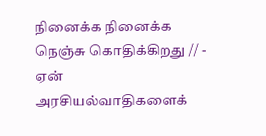நினைக்க நினைக்க நெஞ்சு கொதிக்கிறது // - ஏன் அரசியல்வாதிகளைக்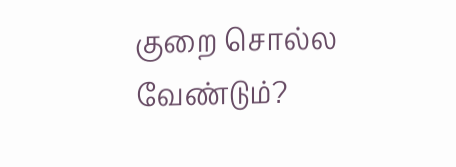குறை சொல்ல வேண்டும்?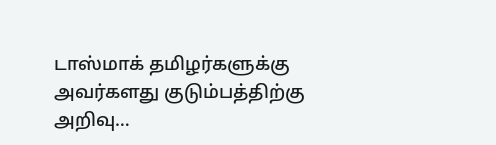டாஸ்மாக் தமிழர்களுக்கு அவர்களது குடும்பத்திற்கு அறிவு…